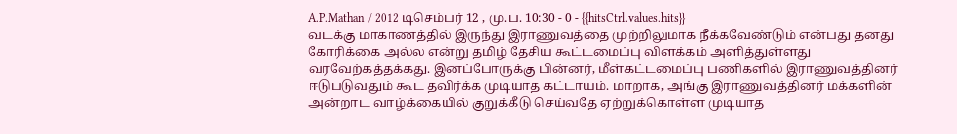A.P.Mathan / 2012 டிசெம்பர் 12 , மு.ப. 10:30 - 0 - {{hitsCtrl.values.hits}}
வடக்கு மாகாணத்தில் இருந்து இராணுவத்தை முற்றிலுமாக நீக்கவேண்டும் என்பது தனது கோரிக்கை அல்ல என்று தமிழ் தேசிய கூட்டமைப்பு விளக்கம் அளித்துள்ளது வரவேற்கத்தக்கது. இனப்போருக்கு பின்னர், மீள்கட்டமைப்பு பணிகளில் இராணுவத்தினர் ஈடுபடுவதும் கூட தவிர்க்க முடியாத கட்டாயம். மாறாக, அங்கு இராணுவத்தினர் மக்களின் அன்றாட வாழ்க்கையில் குறுக்கீடு செய்வதே ஏற்றுக்கொள்ள முடியாத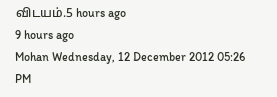விடயம்.5 hours ago
9 hours ago
Mohan Wednesday, 12 December 2012 05:26 PM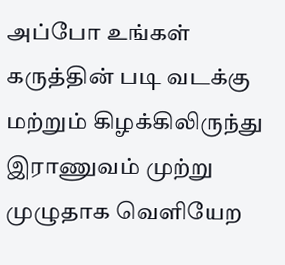அப்போ உங்கள் கருத்தின் படி வடக்கு மற்றும் கிழக்கிலிருந்து இராணுவம் முற்று முழுதாக வெளியேற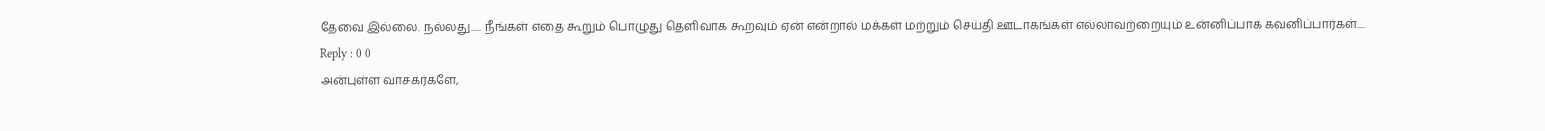தேவை இல்லை. நல்லது..... நீங்கள் எதை கூறும் பொழுது தெளிவாக கூறவும் ஏன் என்றால் மக்கள் மற்றும் செய்தி ஊடாகங்கள் எல்லாவற்றையும் உன்னிப்பாக கவனிப்பார்கள்....
Reply : 0 0
அன்புள்ள வாசகர்களே,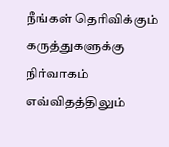நீங்கள் தெரிவிக்கும் கருத்துகளுக்கு நிர்வாகம் எவ்விதத்திலும்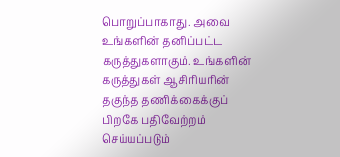பொறுப்பாகாது. அவை உங்களின் தனிப்பட்ட கருத்துகளாகும். உங்களின் கருத்துகள் ஆசிரியரின் தகுந்த தணிக்கைக்குப் பிறகே பதிவேற்றம் செய்யப்படும்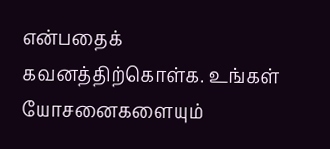என்பதைக் கவனத்திற்கொள்க. உங்கள் யோசனைகளையும்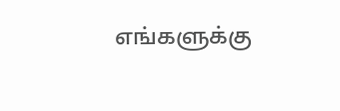எங்களுக்கு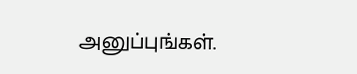அனுப்புங்கள்.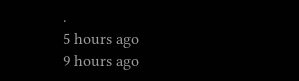.
5 hours ago
9 hours ago